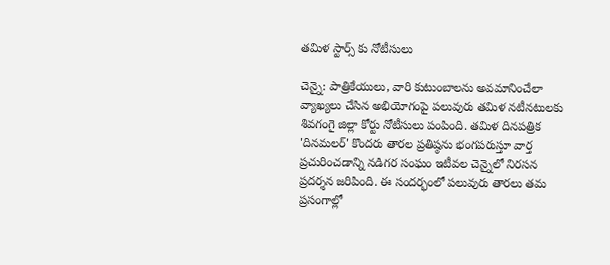తమిళ స్టార్స్ కు నోటీసులు

చెన్నై: పాత్రికేయులు, వారి కుటుంబాలను అవమానించేలా వ్యాఖ్యలు చేసిన అభియోగంపై పలువురు తమిళ నటీనటులకు శివగంగై జిల్లా కోర్టు నోటీసులు పంపింది. తమిళ దినపత్రిక 'దినమలర్' కొందరు తారల ప్రతిష్ఠను భంగపరుస్తూ వార్త ప్రచురించడాన్ని నడిగర సంఘం ఇటీవల చెన్నైలో నిరసన ప్రదర్శన జరిపింది. ఈ సందర్భంలో పలువురు తారలు తమ ప్రసంగాల్లో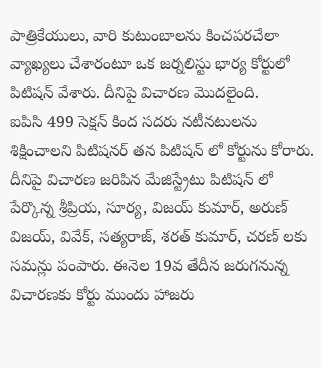పాత్రికేయులు, వారి కుటుంబాలను కించపరచేలా వ్యాఖ్యలు చేశారంటూ ఒక జర్నలిస్టు భార్య కోర్టులో పిటిషన్ వేశారు. దీనిపై విచారణ మొదలైంది.
ఐపిసి 499 సెక్షన్ కింద సదరు నటీనటులను శిక్షించాలని పిటిషనర్ తన పిటిషన్ లో కోర్టును కోరారు. దీనిపై విచారణ జరిపిన మేజిస్ట్రేటు పిటిషన్ లో పేర్కొన్న శ్రీప్రియ, సూర్య, విజయ్ కుమార్, అరుణ్ విజయ్, వివేక్, సత్యరాజ్, శరత్ కుమార్, చరణ్ లకు సమన్లు పంపారు. ఈనెల 19వ తేదీన జరుగనున్న విచారణకు కోర్టు ముందు హాజరు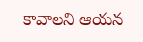కావాలని ఆయన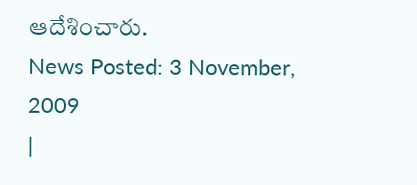ఆదేశించారు.
News Posted: 3 November, 2009
|